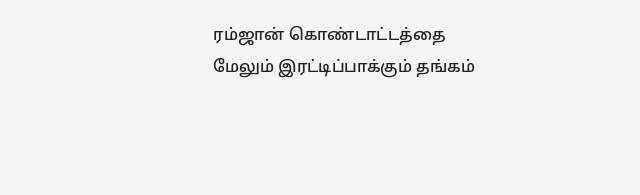ரம்ஜான் கொண்டாட்டத்தை மேலும் இரட்டிப்பாக்கும் தங்கம்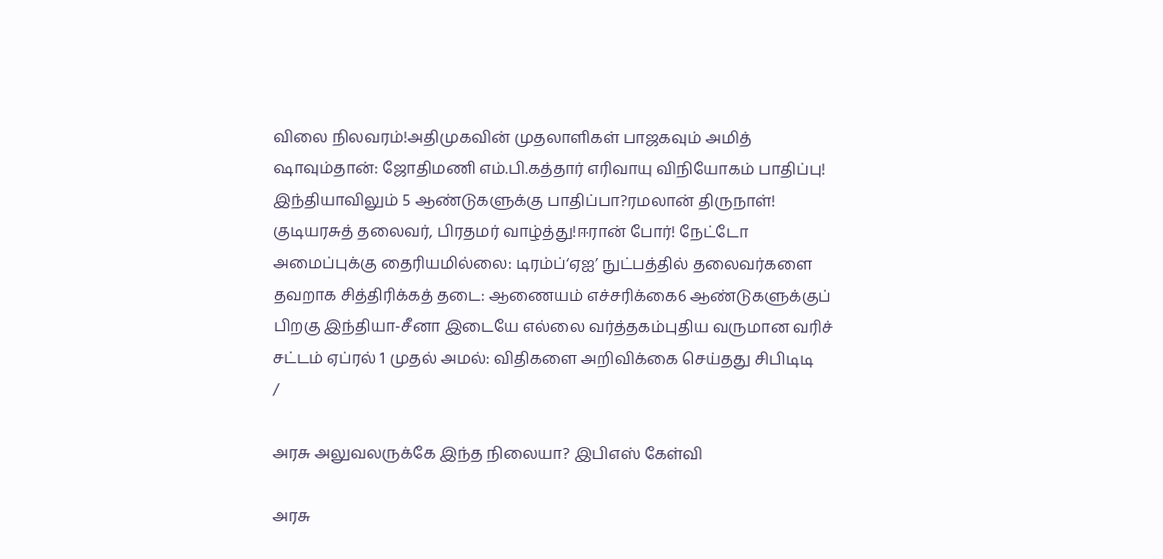விலை நிலவரம்!அதிமுகவின் முதலாளிகள் பாஜகவும் அமித் ஷாவும்தான்: ஜோதிமணி எம்.பி.கத்தார் எரிவாயு விநியோகம் பாதிப்பு! இந்தியாவிலும் 5 ஆண்டுகளுக்கு பாதிப்பா?ரமலான் திருநாள்! குடியரசுத் தலைவர், பிரதமர் வாழ்த்து!ஈரான் போர்! நேட்டோ அமைப்புக்கு தைரியமில்லை: டிரம்ப்‘ஏஐ’ நுட்பத்தில் தலைவர்களை தவறாக சித்திரிக்கத் தடை: ஆணையம் எச்சரிக்கை6 ஆண்டுகளுக்குப் பிறகு இந்தியா-சீனா இடையே எல்லை வர்த்தகம்புதிய வருமான வரிச் சட்டம் ஏப்ரல் 1 முதல் அமல்: விதிகளை அறிவிக்கை செய்தது சிபிடிடி
/

அரசு அலுவலருக்கே இந்த நிலையா? இபிஎஸ் கேள்வி

அரசு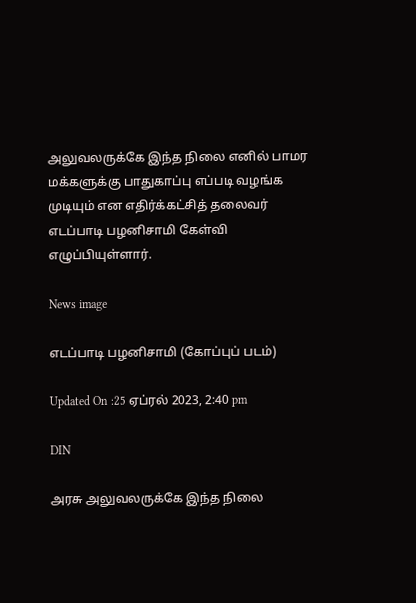அலுவலருக்கே இந்த நிலை எனில் பாமர மக்களுக்கு பாதுகாப்பு எப்படி வழங்க முடியும் என எதிர்க்கட்சித் தலைவர் எடப்பாடி பழனிசாமி கேள்வி எழுப்பியுள்ளார்.

News image

எடப்பாடி பழனிசாமி (கோப்புப் படம்)

Updated On :25 ஏப்ரல் 2023, 2:40 pm

DIN

அரசு அலுவலருக்கே இந்த நிலை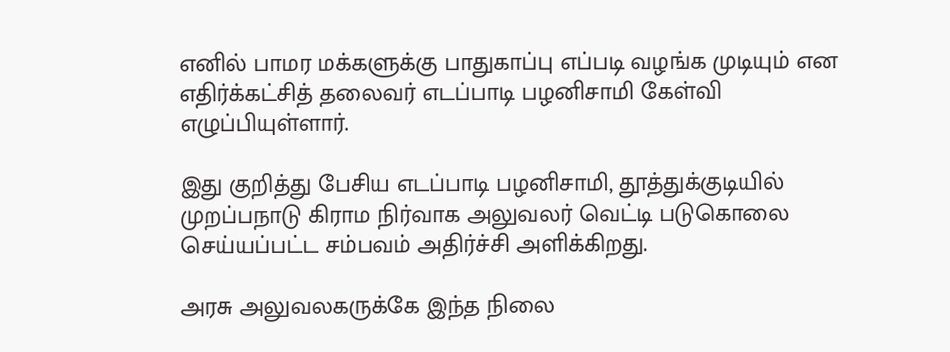எனில் பாமர மக்களுக்கு பாதுகாப்பு எப்படி வழங்க முடியும் என எதிர்க்கட்சித் தலைவர் எடப்பாடி பழனிசாமி கேள்வி எழுப்பியுள்ளார்.

இது குறித்து பேசிய எடப்பாடி பழனிசாமி, தூத்துக்குடியில் முறப்பநாடு கிராம நிர்வாக அலுவலர் வெட்டி படுகொலை செய்யப்பட்ட சம்பவம் அதிர்ச்சி அளிக்கிறது.

அரசு அலுவலகருக்கே இந்த நிலை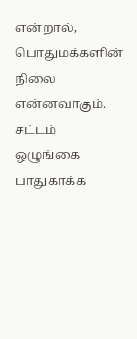என்றால், பொதுமக்களின் நிலை என்னவாகும். சட்டம் ஒழுங்கை பாதுகாக்க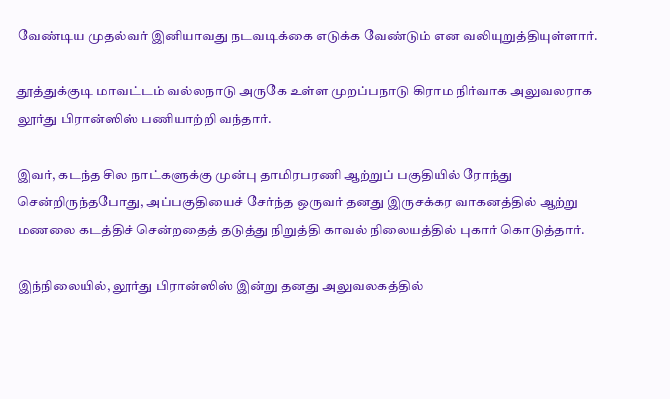வேண்டிய முதல்வர் இனியாவது நடவடிக்கை எடுக்க வேண்டும் என வலியுறுத்தியுள்ளார்.

தூத்துக்குடி மாவட்டம் வல்லநாடு அருகே உள்ள முறப்பநாடு கிராம நிர்வாக அலுவலராக லூர்து பிரான்ஸிஸ் பணியாற்றி வந்தார்.

இவர், கடந்த சில நாட்களுக்கு முன்பு தாமிரபரணி ஆற்றுப் பகுதியில் ரோந்து சென்றிருந்தபோது, அப்பகுதியைச் சேர்ந்த ஒருவர் தனது இருசக்கர வாகனத்தில் ஆற்று மணலை கடத்திச் சென்றதைத் தடுத்து நிறுத்தி காவல் நிலையத்தில் புகார் கொடுத்தார்.

இந்நிலையில், லூர்து பிரான்ஸிஸ் இன்று தனது அலுவலகத்தில்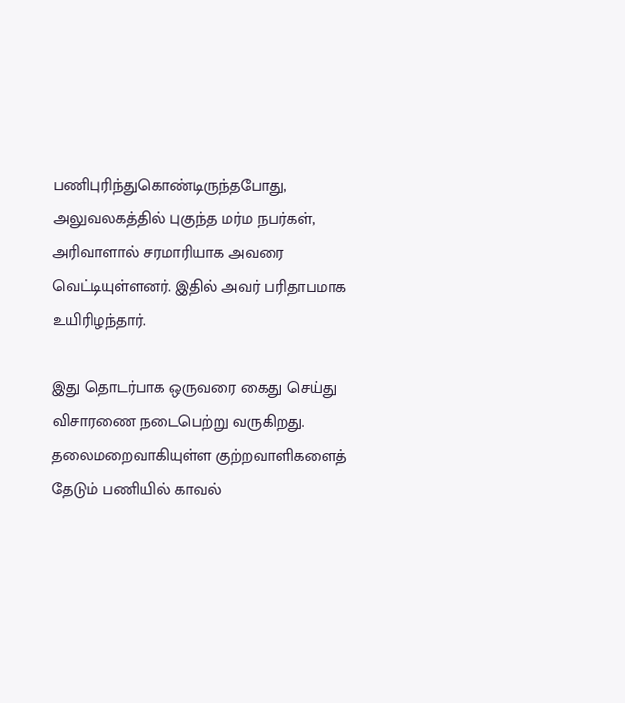பணிபுரிந்துகொண்டிருந்தபோது, அலுவலகத்தில் புகுந்த மர்ம நபர்கள், அரிவாளால் சரமாரியாக அவரை வெட்டியுள்ளனர். இதில் அவர் பரிதாபமாக உயிரிழந்தார்.

இது தொடர்பாக ஒருவரை கைது செய்து விசாரணை நடைபெற்று வருகிறது. தலைமறைவாகியுள்ள குற்றவாளிகளைத் தேடும் பணியில் காவல்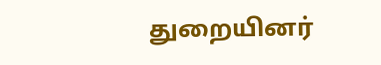துறையினர்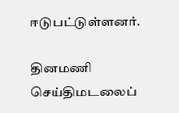ஈடுபட்டுள்ளனர்.

தினமணி செய்திமடலைப்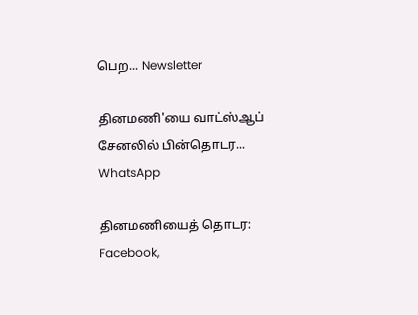பெற... Newsletter

தினமணி'யை வாட்ஸ்ஆப் சேனலில் பின்தொடர... WhatsApp

தினமணியைத் தொடர: Facebook,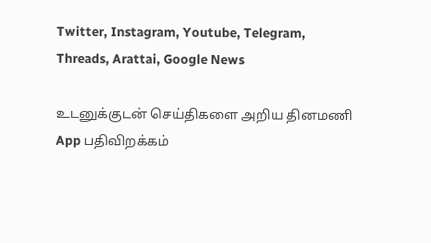Twitter, Instagram, Youtube, Telegram, Threads, Arattai, Google News

உடனுக்குடன் செய்திகளை அறிய தினமணி App பதிவிறக்கம்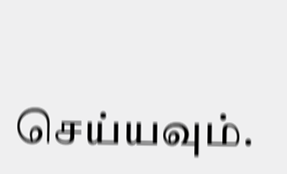செய்யவும்.